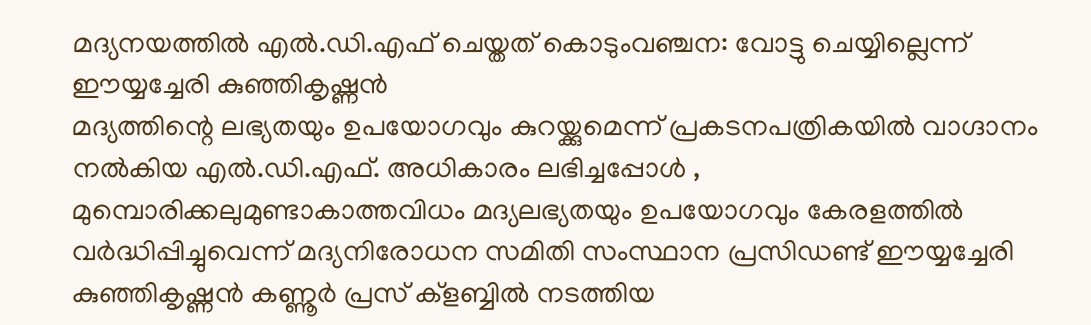മദ്യനയത്തിൽ എൽ.ഡി.എഫ് ചെയ്തത് കൊടുംവഞ്ചന: വോട്ടു ചെയ്യില്ലെന്ന് ഈയ്യച്ചേരി കുഞ്ഞികൃഷ്ണൻ
മദ്യത്തിന്റെ ലഭ്യതയും ഉപയോഗവും കുറയ്ക്കുമെന്ന് പ്രകടനപത്രികയിൽ വാഗ്ദാനം നൽകിയ എൽ.ഡി.എഫ്. അധികാരം ലഭിച്ചപ്പോൾ , മുമ്പൊരിക്കലുമുണ്ടാകാത്തവിധം മദ്യലഭ്യതയും ഉപയോഗവും കേരളത്തിൽ വർദ്ധിപ്പിച്ചുവെന്ന് മദ്യനിരോധന സമിതി സംസ്ഥാന പ്രസിഡണ്ട് ഈയ്യച്ചേരി കുഞ്ഞികൃഷ്ണൻ കണ്ണൂർ പ്രസ് ക്ളബ്ബിൽ നടത്തിയ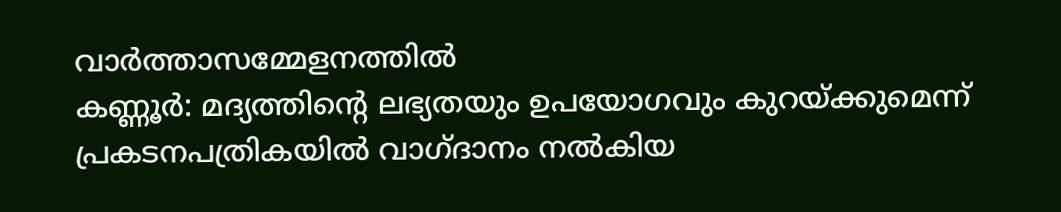വാർത്താസമ്മേളനത്തിൽ
കണ്ണൂർ: മദ്യത്തിന്റെ ലഭ്യതയും ഉപയോഗവും കുറയ്ക്കുമെന്ന് പ്രകടനപത്രികയിൽ വാഗ്ദാനം നൽകിയ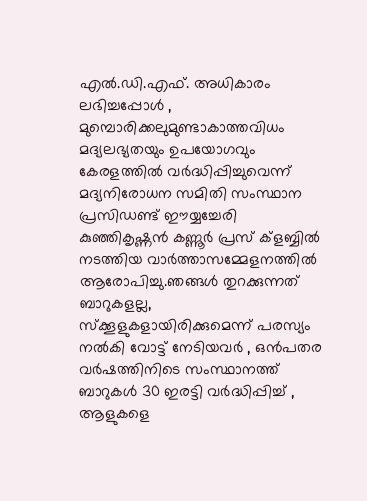എൽ.ഡി.എഫ്. അധികാരം ലഭിച്ചപ്പോൾ , മുമ്പൊരിക്കലുമുണ്ടാകാത്തവിധം മദ്യലഭ്യതയും ഉപയോഗവും കേരളത്തിൽ വർദ്ധിപ്പിച്ചുവെന്ന് മദ്യനിരോധന സമിതി സംസ്ഥാന പ്രസിഡണ്ട് ഈയ്യച്ചേരി കുഞ്ഞികൃഷ്ണൻ കണ്ണൂർ പ്രസ് ക്ളബ്ബിൽ നടത്തിയ വാർത്താസമ്മേളനത്തിൽ ആരോപിച്ചു.ഞങ്ങൾ തുറക്കുന്നത് ബാറുകളല്ല, സ്ക്കൂളുകളായിരിക്കുമെന്ന് പരസ്യം നൽകി വോട്ട് നേടിയവർ , ഒൻപതര വർഷത്തിനിടെ സംസ്ഥാനത്ത് ബാറുകൾ 30 ഇരട്ടി വർദ്ധിപ്പിച്ച് , ആളുകളെ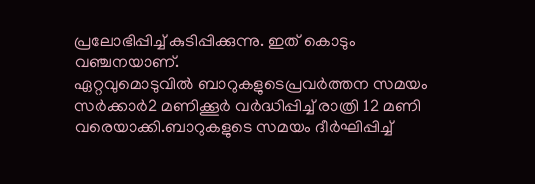പ്രലോഭിപ്പിച്ച് കുടിപ്പിക്കുന്നു. ഇത് കൊടും വഞ്ചനയാണ്.
ഏറ്റവുമൊടുവിൽ ബാറുകളുടെപ്രവർത്തന സമയം സർക്കാർ2 മണിക്കൂർ വർദ്ധിപ്പിച്ച് രാത്രി 12 മണി വരെയാക്കി.ബാറുകളുടെ സമയം ദീർഘിപ്പിച്ച്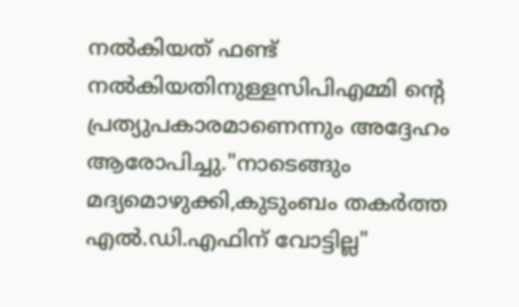നൽകിയത് ഫണ്ട് നൽകിയതിനുള്ളസിപിഎമ്മി ൻ്റെ പ്രത്യുപകാരമാണെന്നും അദ്ദേഹം ആരോപിച്ചു."നാടെങ്ങും മദ്യമൊഴുക്കി,കുടുംബം തകർത്ത എൽ.ഡി.എഫിന് വോട്ടില്ല"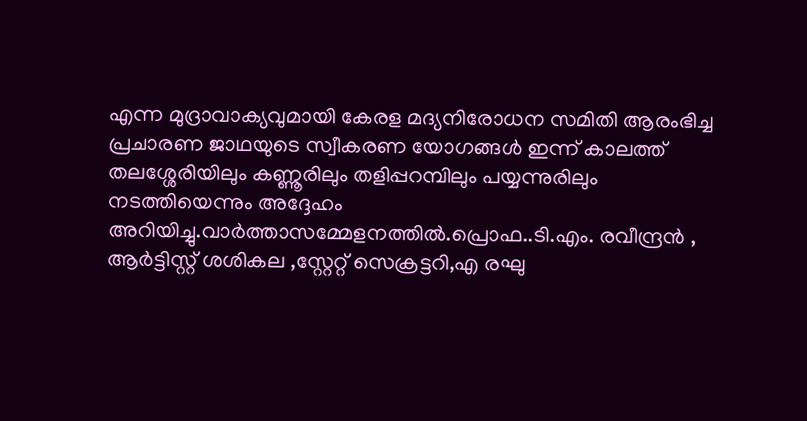എന്ന മുദ്രാവാക്യവുമായി കേരള മദ്യനിരോധന സമിതി ആരംഭിച്ച പ്രചാരണ ജാഥയുടെ സ്വീകരണ യോഗങ്ങൾ ഇന്ന് കാലത്ത് തലശ്ശേരിയിലും കണ്ണൂരിലും തളിപ്പറമ്പിലും പയ്യന്നുരിലും നടത്തിയെന്നും അദ്ദേഹം അറിയിച്ചു.വാർത്താസമ്മേളനത്തിൽ.പ്രൊഫ..ടി.എം. രവീന്ദ്രൻ , ആർട്ടിസ്റ്റ് ശശികല ,സ്റ്റേറ്റ് സെക്രട്ടറി,എ രഘു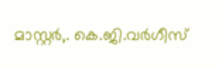മാസ്റ്റർ,. കെ.ജി.വർഗീസ്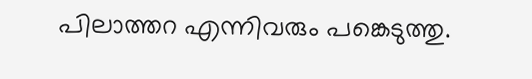പിലാത്തറ എന്നിവരും പങ്കെടുത്തു.